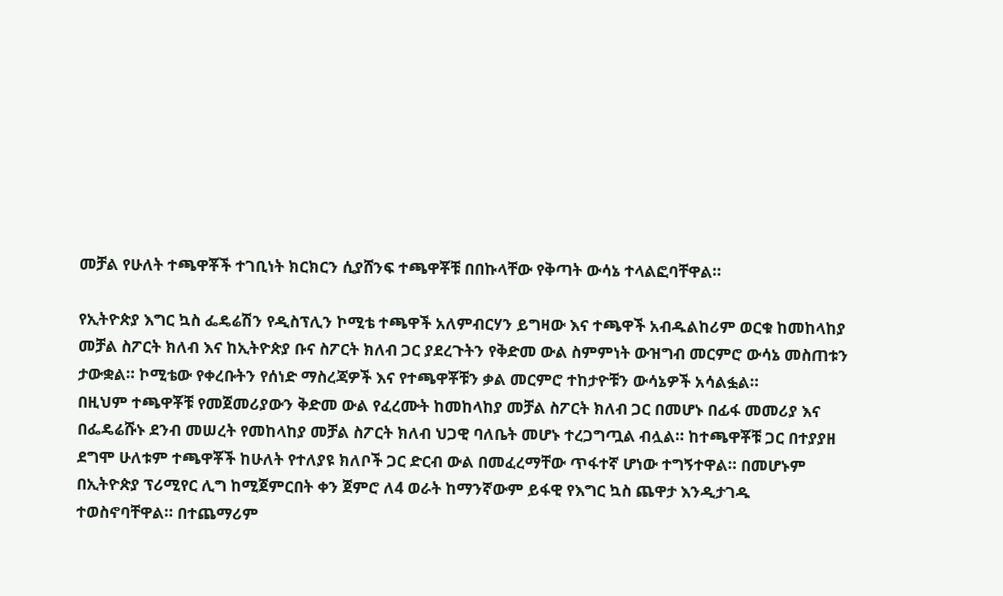መቻል የሁለት ተጫዋቾች ተገቢነት ክርክርን ሲያሸንፍ ተጫዋቾቹ በበኩላቸው የቅጣት ውሳኔ ተላልፎባቸዋል።

የኢትዮጵያ እግር ኳስ ፌዴሬሽን የዲስፕሊን ኮሚቴ ተጫዋች አለምብርሃን ይግዛው እና ተጫዋች አብዱልከሪም ወርቁ ከመከላከያ መቻል ስፖርት ክለብ እና ከኢትዮጵያ ቡና ስፖርት ክለብ ጋር ያደረጉትን የቅድመ ውል ስምምነት ውዝግብ መርምሮ ውሳኔ መስጠቱን ታውቋል። ኮሚቴው የቀረቡትን የሰነድ ማስረጃዎች እና የተጫዋቾቹን ቃል መርምሮ ተከታዮቹን ውሳኔዎች አሳልፏል።
በዚህም ተጫዋቾቹ የመጀመሪያውን ቅድመ ውል የፈረሙት ከመከላከያ መቻል ስፖርት ክለብ ጋር በመሆኑ በፊፋ መመሪያ እና በፌዴሬሹኑ ደንብ መሠረት የመከላከያ መቻል ስፖርት ክለብ ህጋዊ ባለቤት መሆኑ ተረጋግጧል ብሏል። ከተጫዋቾቹ ጋር በተያያዘ ደግሞ ሁለቱም ተጫዋቾች ከሁለት የተለያዩ ክለቦች ጋር ድርብ ውል በመፈረማቸው ጥፋተኛ ሆነው ተግኝተዋል። በመሆኑም በኢትዮጵያ ፕሪሚየር ሊግ ከሚጀምርበት ቀን ጀምሮ ለ4 ወራት ከማንኛውም ይፋዊ የእግር ኳስ ጨዋታ እንዲታገዱ ተወስኖባቸዋል። በተጨማሪም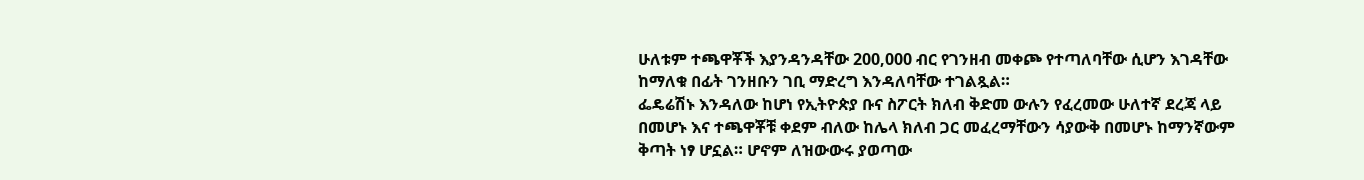ሁለቱም ተጫዋቾች እያንዳንዳቸው 200,000 ብር የገንዘብ መቀጮ የተጣለባቸው ሲሆን እገዳቸው ከማለቁ በፊት ገንዘቡን ገቢ ማድረግ እንዳለባቸው ተገልጿል።
ፌዴሬሽኑ እንዳለው ከሆነ የኢትዮጵያ ቡና ስፖርት ክለብ ቅድመ ውሉን የፈረመው ሁለተኛ ደረጃ ላይ በመሆኑ እና ተጫዋቾቹ ቀደም ብለው ከሌላ ክለብ ጋር መፈረማቸውን ሳያውቅ በመሆኑ ከማንኛውም ቅጣት ነፃ ሆኗል። ሆኖም ለዝውውሩ ያወጣው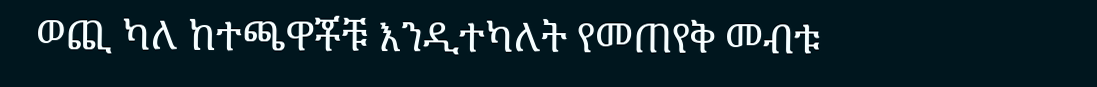ወጪ ካለ ከተጫዋቾቹ እንዲተካለት የመጠየቅ መብቱ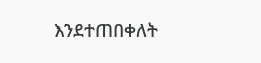እንደተጠበቀለት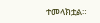ተመላክቷል።